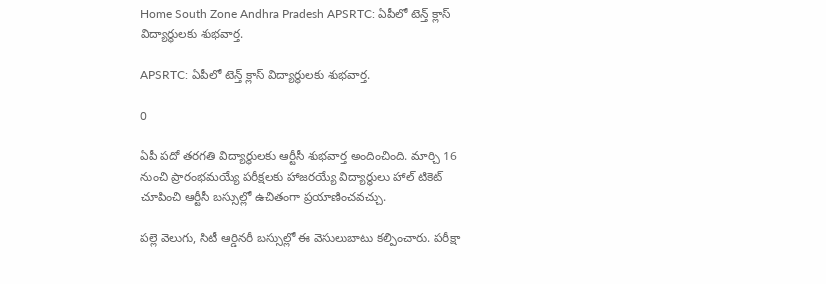Home South Zone Andhra Pradesh APSRTC: ఏపీలో టెన్త్ క్లాస్ విద్యార్థులకు శుభవార్త.

APSRTC: ఏపీలో టెన్త్ క్లాస్ విద్యార్థులకు శుభవార్త.

0

ఏపీ పదో తరగతి విద్యార్థులకు ఆర్టీసీ శుభవార్త అందించింది. మార్చి 16 నుంచి ప్రారంభమయ్యే పరీక్షలకు హాజరయ్యే విద్యార్థులు హాల్ టికెట్ చూపించి ఆర్టీసీ బస్సుల్లో ఉచితంగా ప్రయాణించవచ్చు.

పల్లె వెలుగు, సిటీ ఆర్డినరీ బస్సుల్లో ఈ వెసులుబాటు కల్పించారు. పరీక్షా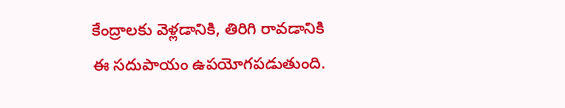కేంద్రాలకు వెళ్లడానికి, తిరిగి రావడానికి ఈ సదుపాయం ఉపయోగపడుతుంది.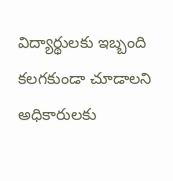విద్యార్థులకు ఇబ్బంది కలగకుండా చూడాలని అధికారులకు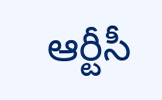ఆర్టీసీ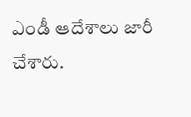ఎండీ ఆదేశాలు జారీ చేశారు.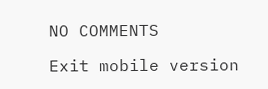NO COMMENTS

Exit mobile version